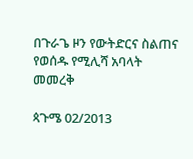በጉራጌ ዞን የውትድርና ስልጠና የወሰዱ የሚሊሻ አባላት መመረቅ

ጳጉሜ 02/2013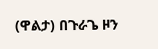(ዋልታ) በጉራጌ ዞን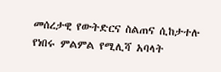መሰረታዊ የውትድርና ስልጠና ሲከታተሉ የነበሩ ምልምል የሚሊሻ አባላት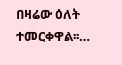በዛሬው ዕለት ተመርቀዋል፡፡…